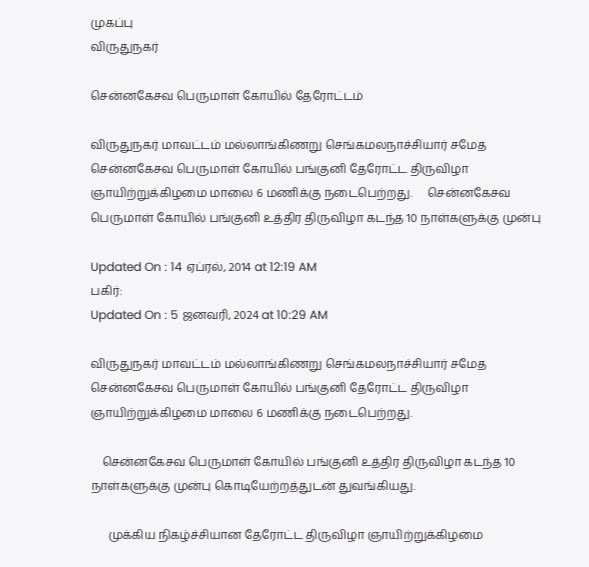முகப்பு
விருதுநகர்

சென்னகேசவ பெருமாள் கோயில் தேரோட்டம்

விருதுநகர் மாவட்டம் மல்லாங்கிணறு செங்கமலநாச்சியார் சமேத சென்னகேசவ பெருமாள் கோயில் பங்குனி தேரோட்ட திருவிழா ஞாயிற்றுக்கிழமை மாலை 6 மணிக்கு நடைபெற்றது.     சென்னகேசவ பெருமாள் கோயில் பங்குனி உத்திர திருவிழா கடந்த 10 நாள்களுக்கு முன்பு

Updated On : 14 ஏப்ரல், 2014 at 12:19 AM
பகிர்:
Updated On : 5 ஜனவரி, 2024 at 10:29 AM

விருதுநகர் மாவட்டம் மல்லாங்கிணறு செங்கமலநாச்சியார் சமேத சென்னகேசவ பெருமாள் கோயில் பங்குனி தேரோட்ட திருவிழா ஞாயிற்றுக்கிழமை மாலை 6 மணிக்கு நடைபெற்றது.

    சென்னகேசவ பெருமாள் கோயில் பங்குனி உத்திர திருவிழா கடந்த 10 நாள்களுக்கு முன்பு கொடியேற்றத்துடன் துவங்கியது.

      முக்கிய நிகழ்ச்சியான தேரோட்ட திருவிழா ஞாயிற்றுக்கிழமை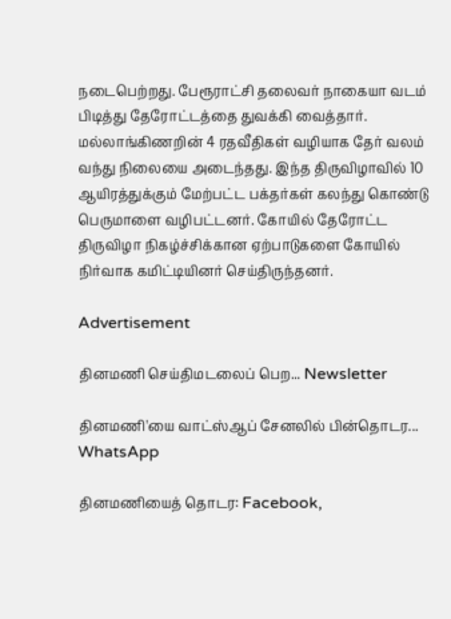நடைபெற்றது. பேரூராட்சி தலைவர் நாகையா வடம் பிடித்து தேரோட்டத்தை துவக்கி வைத்தார். மல்லாங்கிணறின் 4 ரதவீதிகள் வழியாக தேர் வலம் வந்து நிலையை அடைந்தது. இந்த திருவிழாவில் 10 ஆயிரத்துக்கும் மேற்பட்ட பக்தர்கள் கலந்து கொண்டு பெருமாளை வழிபட்டனர். கோயில் தேரோட்ட திருவிழா நிகழ்ச்சிக்கான ஏற்பாடுகளை கோயில் நிர்வாக கமிட்டியினர் செய்திருந்தனர்.

Advertisement

தினமணி செய்திமடலைப் பெற... Newsletter

தினமணி'யை வாட்ஸ்ஆப் சேனலில் பின்தொடர... WhatsApp

தினமணியைத் தொடர: Facebook,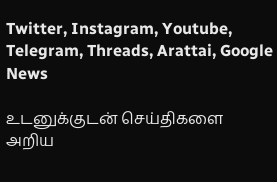Twitter, Instagram, Youtube, Telegram, Threads, Arattai, Google News

உடனுக்குடன் செய்திகளை அறிய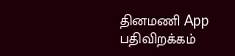தினமணி App பதிவிறக்கம்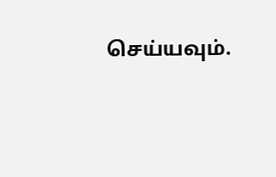செய்யவும்.